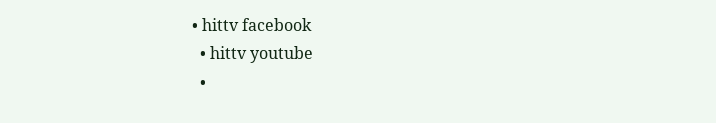• hittv facebook
  • hittv youtube
  •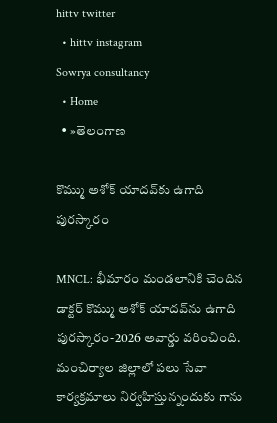hittv twitter
  • hittv instagram
Sowrya consultancy
  • Home
  • »తెలంగాణ

కొమ్ము అశోక్ యాదవ్‌కు ఉగాది పురస్కారం

MNCL: భీమారం మండలానికి చెందిన డాక్టర్ కొమ్ము అశోక్ యాదవ్‌ను ఉగాది పురస్కారం-2026 అవార్డు వరించింది. మంచిర్యాల జిల్లాలో పలు సేవా కార్యక్రమాలు నిర్వహిస్తున్నందుకు గాను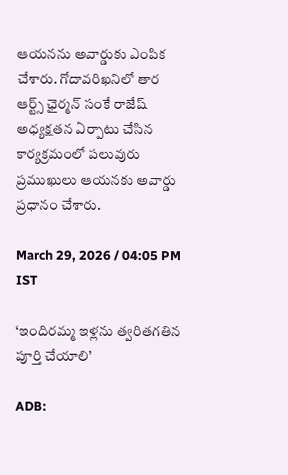ఆయనను అవార్డుకు ఎంపిక చేశారు. గోదావరిఖనిలో తార ఆర్ట్స్ ఛైర్మన్ సంకే రాజేష్ అధ్యక్షతన ఏర్పాటు చేసిన కార్యక్రమంలో పలువురు ప్రముఖులు ఆయనకు అవార్డు ప్రధానం చేశారు.

March 29, 2026 / 04:05 PM IST

‘ఇందిరమ్మ ఇళ్లను త్వరితగతిన పూర్తి చేయాలి’

ADB: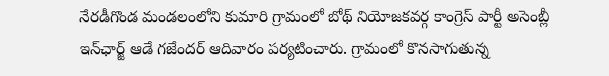నేరడీగొండ మండలంలోని కుమారి గ్రామంలో బోథ్ నియోజకవర్గ కాంగ్రెస్ పార్టీ అసెంబ్లీ ఇన్‌ఛార్జ్ ఆడే గజేందర్ ఆదివారం పర్యటించారు. గ్రామంలో కొనసాగుతున్న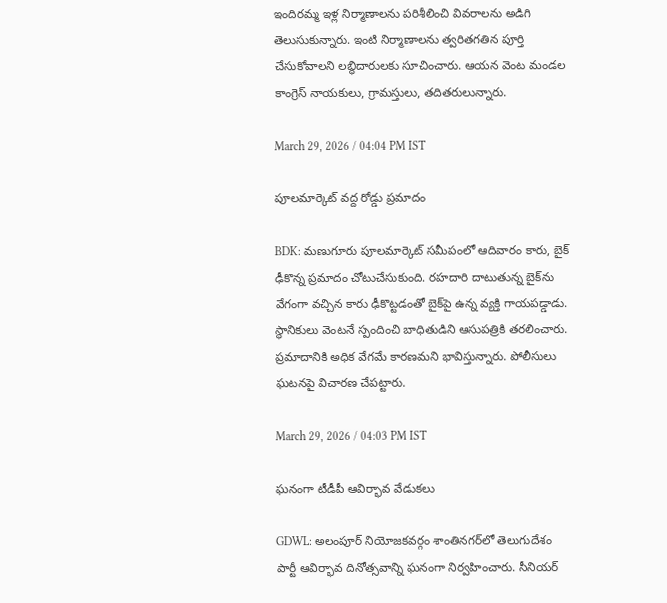ఇందిరమ్మ ఇళ్ల నిర్మాణాలను పరిశీలించి వివరాలను అడిగి తెలుసుకున్నారు. ఇంటి నిర్మాణాలను త్వరితగతిన పూర్తి చేసుకోవాలని లబ్ధిదారులకు సూచించారు. ఆయన వెంట మండల కాంగ్రెస్ నాయకులు, గ్రామస్తులు, తదితరులున్నారు.

March 29, 2026 / 04:04 PM IST

పూలమార్కెట్ వద్ద రోడ్డు ప్రమాదం

BDK: మణుగూరు పూలమార్కెట్ సమీపంలో ఆదివారం కారు, బైక్ ఢీకొన్న ప్రమాదం చోటుచేసుకుంది. రహదారి దాటుతున్న బైక్‌ను వేగంగా వచ్చిన కారు ఢీకొట్టడంతో బైక్‌పై ఉన్న వ్యక్తి గాయపడ్డాడు. స్థానికులు వెంటనే స్పందించి బాధితుడిని ఆసుపత్రికి తరలించారు. ప్రమాదానికి అధిక వేగమే కారణమని భావిస్తున్నారు. పోలీసులు ఘటనపై విచారణ చేపట్టారు.

March 29, 2026 / 04:03 PM IST

ఘనంగా టీడీపీ ఆవిర్భావ వేడుకలు

GDWL: అలంపూర్ నియోజకవర్గం శాంతినగర్‌లో తెలుగుదేశం పార్టీ ఆవిర్భావ దినోత్సవాన్ని ఘనంగా నిర్వహించారు. సీనియర్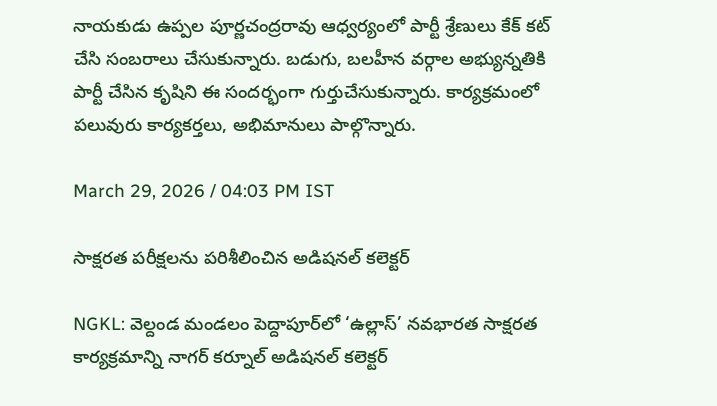నాయకుడు ఉప్పల పూర్ణచంద్రరావు ఆధ్వర్యంలో పార్టీ శ్రేణులు కేక్ కట్ చేసి సంబరాలు చేసుకున్నారు. బడుగు, బలహీన వర్గాల అభ్యున్నతికి పార్టీ చేసిన కృషిని ఈ సందర్భంగా గుర్తుచేసుకున్నారు. కార్యక్రమంలో పలువురు కార్యకర్తలు, అభిమానులు పాల్గొన్నారు.

March 29, 2026 / 04:03 PM IST

సాక్షరత పరీక్షలను పరిశీలించిన అడిషనల్ కలెక్టర్

NGKL: వెల్దండ మండలం పెద్దాపూర్‌లో ‘ఉల్లాస్’ నవభారత సాక్షరత కార్యక్రమాన్ని నాగర్ కర్నూల్ అడిషనల్ కలెక్టర్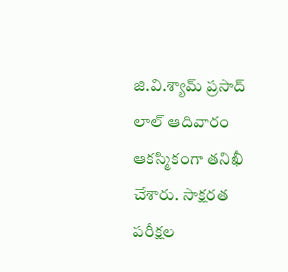జి.వి.శ్యామ్ ప్రసాద్ లాల్ ఆదివారం ఆకస్మికంగా తనిఖీ చేశారు. సాక్షరత పరీక్షల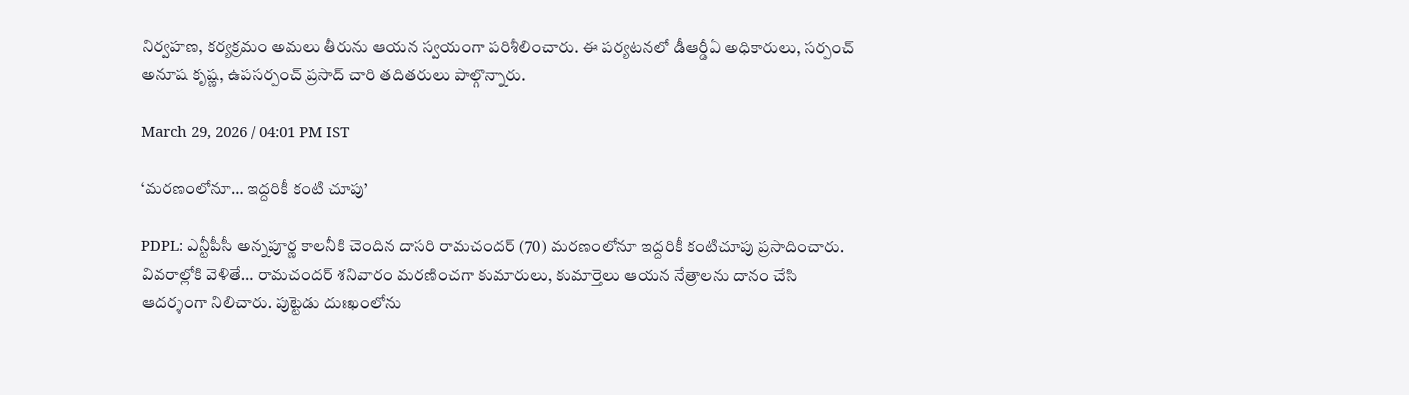నిర్వహణ, కర్యక్రమం అమలు తీరును ఆయన స్వయంగా పరిశీలించారు. ఈ పర్యటనలో డీఆర్డీఏ అధికారులు, సర్పంచ్ అనూష కృష్ణ, ఉపసర్పంచ్ ప్రసాద్ చారి తదితరులు పాల్గొన్నారు.

March 29, 2026 / 04:01 PM IST

‘మరణంలోనూ… ఇద్దరికీ కంటి చూపు’

PDPL: ఎన్టీపీసీ అన్నపూర్ణ కాలనీకి చెందిన దాసరి రామచందర్ (70) మరణంలోనూ ఇద్దరికీ కంటిచూపు ప్రసాదించారు. వివరాల్లోకి వెళితే… రామచందర్ శనివారం మరణించగా కుమారులు, కుమార్తెలు ఆయన నేత్రాలను దానం చేసి ఆదర్శంగా నిలిచారు. పుట్టెడు దుఃఖంలోను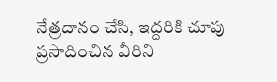నేత్రదానం చేసి, ఇద్దరికి చూపు ప్రసాదించిన వీరిని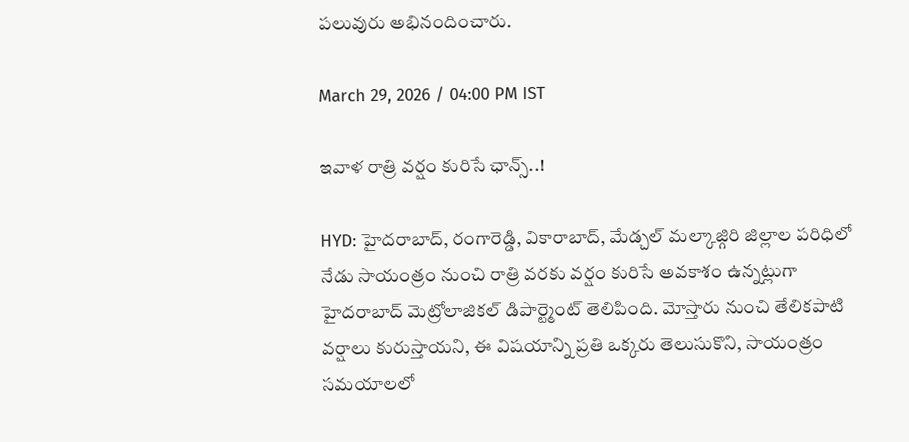పలువురు అభినందించారు.

March 29, 2026 / 04:00 PM IST

ఇవాళ రాత్రి వర్షం కురిసే ఛాన్స్..!

HYD: హైదరాబాద్, రంగారెడ్డి, వికారాబాద్, మేడ్చల్ మల్కాజ్గిరి జిల్లాల పరిధిలో నేడు సాయంత్రం నుంచి రాత్రి వరకు వర్షం కురిసే అవకాశం ఉన్నట్లుగా హైదరాబాద్ మెట్రోలాజికల్ డిపార్ట్మెంట్ తెలిపింది. మోస్తారు నుంచి తేలికపాటి వర్షాలు కురుస్తాయని, ఈ విషయాన్ని ప్రతి ఒక్కరు తెలుసుకొని, సాయంత్రం సమయాలలో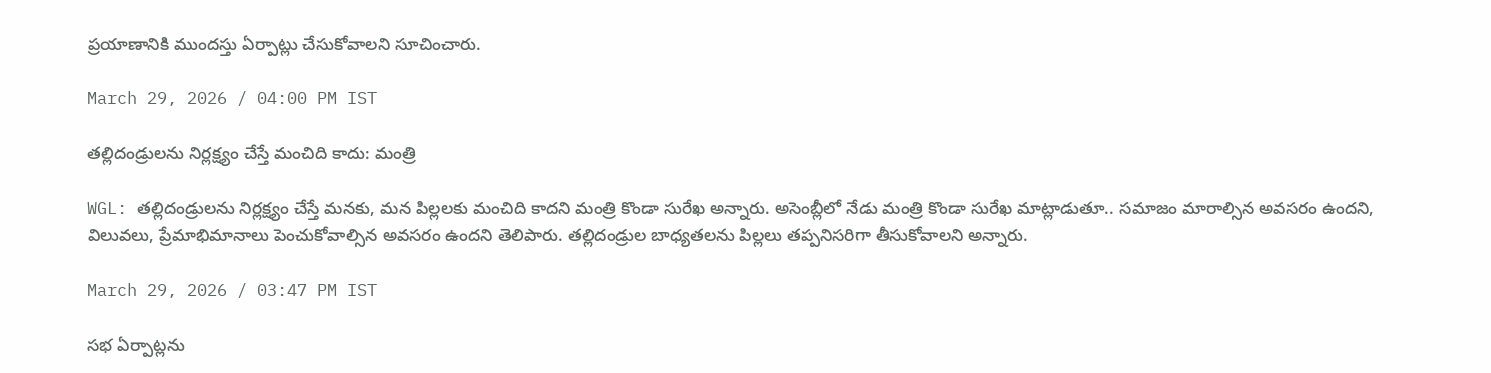ప్రయాణానికి ముందస్తు ఏర్పాట్లు చేసుకోవాలని సూచించారు.

March 29, 2026 / 04:00 PM IST

తల్లిదండ్రులను నిర్లక్ష్యం చేస్తే మంచిది కాదు: మంత్రి

WGL: తల్లిదండ్రులను నిర్లక్ష్యం చేస్తే మనకు, మన పిల్లలకు మంచిది కాదని మంత్రి కొండా సురేఖ అన్నారు. అసెంబ్లీలో నేడు మంత్రి కొండా సురేఖ మాట్లాడుతూ.. సమాజం మారాల్సిన అవసరం ఉందని, విలువలు, ప్రేమాభిమానాలు పెంచుకోవాల్సిన అవసరం ఉందని తెలిపారు. తల్లిదండ్రుల బాధ్యతలను పిల్లలు తప్పనిసరిగా తీసుకోవాలని అన్నారు.

March 29, 2026 / 03:47 PM IST

సభ ఏర్పాట్లను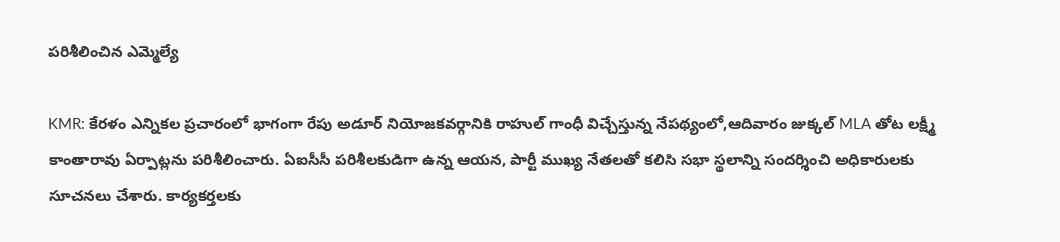పరిశీలించిన ఎమ్మెల్యే

KMR: కేరళం ఎన్నికల ప్రచారంలో భాగంగా రేపు అడూర్ నియోజకవర్గానికి రాహుల్ గాంధీ విచ్చేస్తున్న నేపథ్యంలో,ఆదివారం జుక్కల్ MLA తోట లక్ష్మీ కాంతారావు ఏర్పాట్లను పరిశీలించారు. ఏఐసీసీ పరిశీలకుడిగా ఉన్న ఆయన, పార్టీ ముఖ్య నేతలతో కలిసి సభా స్థలాన్ని సందర్శించి అధికారులకు సూచనలు చేశారు. కార్యకర్తలకు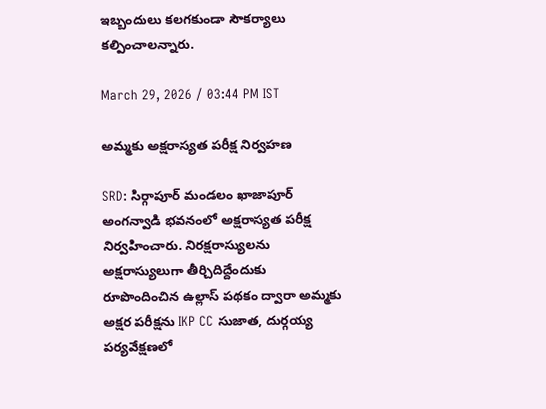ఇబ్బందులు కలగకుండా సౌకర్యాలు కల్పించాలన్నారు.

March 29, 2026 / 03:44 PM IST

అమ్మకు అక్షరాస్యత పరీక్ష నిర్వహణ

SRD: సిర్గాపూర్ మండలం ఖాజాపూర్ అంగన్వాడి భవనంలో అక్షరాస్యత పరీక్ష నిర్వహించారు. నిరక్షరాస్యులను అక్షరాస్యులుగా తీర్చిదిద్దేందుకు రూపొందించిన ఉల్లాస్ పథకం ద్వారా అమ్మకు అక్షర పరీక్షను IKP CC సుజాత, దుర్గయ్య పర్యవేక్షణలో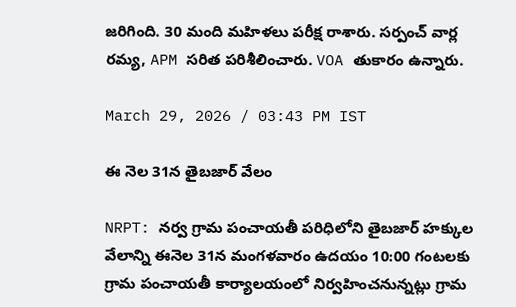జరిగింది. 30 మంది మహిళలు పరీక్ష రాశారు. సర్పంచ్ వార్ల రమ్య, APM సరిత పరిశీలించారు. VOA తుకారం ఉన్నారు.

March 29, 2026 / 03:43 PM IST

ఈ నెల 31న తైబజార్ వేలం

NRPT: నర్వ గ్రామ పంచాయతీ పరిధిలోని తైబజార్ హక్కుల వేలాన్ని ఈనెల 31న మంగళవారం ఉదయం 10:00 గంటలకు గ్రామ పంచాయతీ కార్యాలయంలో నిర్వహించనున్నట్లు గ్రామ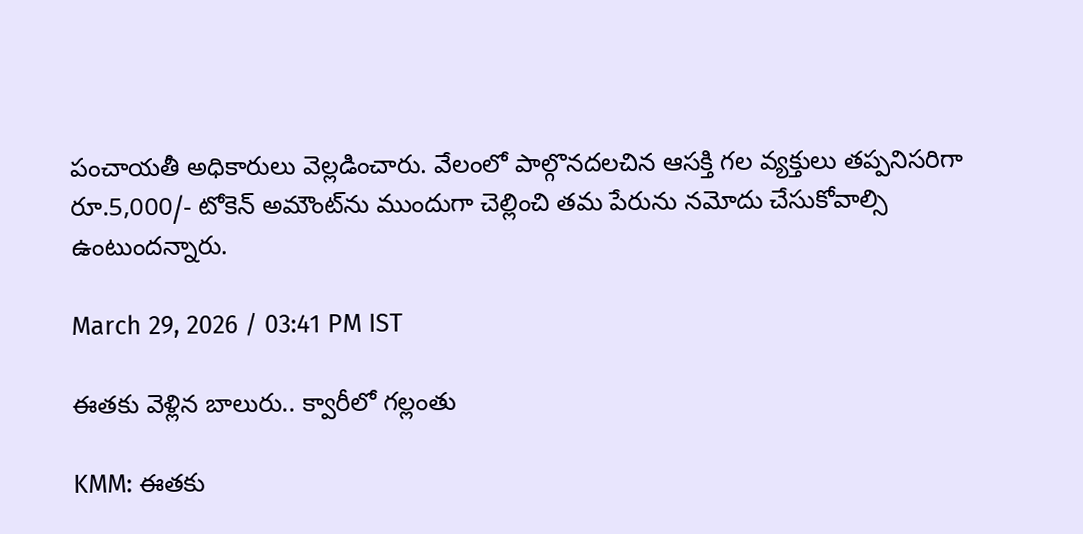పంచాయతీ అధికారులు వెల్లడించారు. వేలంలో పాల్గొనదలచిన ఆసక్తి గల వ్యక్తులు తప్పనిసరిగా రూ.5,000/- టోకెన్ అమౌంట్‌‌ను ముందుగా చెల్లించి తమ పేరును నమోదు చేసుకోవాల్సి ఉంటుందన్నారు.

March 29, 2026 / 03:41 PM IST

ఈతకు వెళ్లిన బాలురు.. క్వారీలో గల్లంతు

KMM: ఈతకు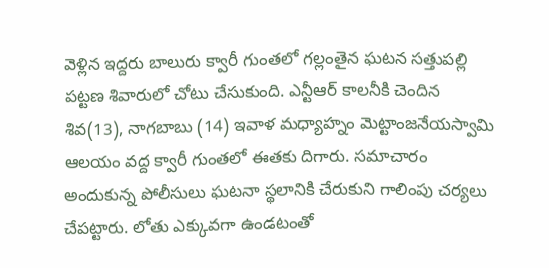వెళ్లిన ఇద్దరు బాలురు క్వారీ గుంతలో గల్లంతైన ఘటన సత్తుపల్లి పట్టణ శివారులో చోటు చేసుకుంది. ఎన్టీఆర్ కాలనీకి చెందిన శివ(13), నాగబాబు (14) ఇవాళ మధ్యాహ్నం మెట్టాంజనేయస్వామి ఆలయం వద్ద క్వారీ గుంతలో ఈతకు దిగారు. సమాచారం అందుకున్న పోలీసులు ఘటనా స్థలానికి చేరుకుని గాలింపు చర్యలు చేపట్టారు. లోతు ఎక్కువగా ఉండటంతో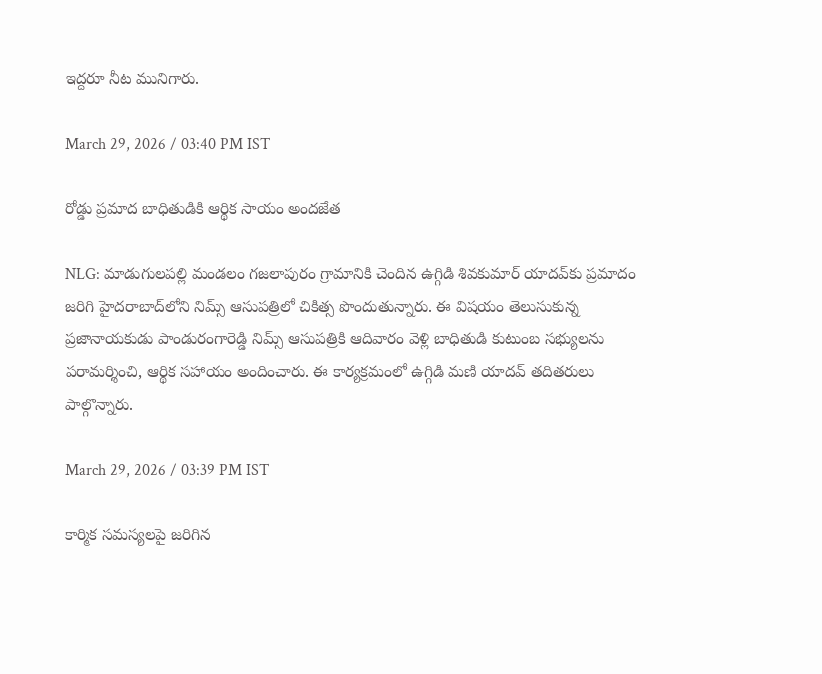ఇద్దరూ నీట మునిగారు.

March 29, 2026 / 03:40 PM IST

రోడ్డు ప్రమాద బాధితుడికి ఆర్థిక సాయం అందజేత

NLG: మాడుగులపల్లి మండలం గజలాపురం గ్రామానికి చెందిన ఉగ్గిడి శివకుమార్ యాదవ్‌కు ప్రమాదం జరిగి హైదరాబాద్‌లోని నిమ్స్ ఆసుపత్రిలో చికిత్స పొందుతున్నారు. ఈ విషయం తెలుసుకున్న ప్రజానాయకుడు పాండురంగారెడ్డి నిమ్స్ ఆసుపత్రికి ఆదివారం వెళ్లి బాధితుడి కుటుంబ సభ్యులను పరామర్శించి, ఆర్థిక సహాయం అందించారు. ఈ కార్యక్రమంలో ఉగ్గిడి మణి యాదవ్ తదితరులు పాల్గొన్నారు.

March 29, 2026 / 03:39 PM IST

కార్మిక సమస్యలపై జరిగిన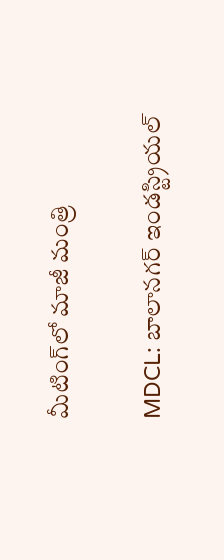మీటింగ్‌లో మాజీ మంత్రి

MDCL: బాలానగర్ ఇండస్ట్రియల్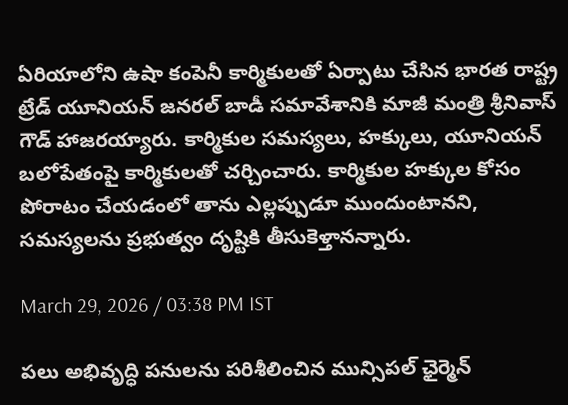ఏరియాలోని ఉషా కంపెనీ కార్మికులతో ఏర్పాటు చేసిన భారత రాష్ట్ర ట్రేడ్ యూనియన్ జనరల్ బాడీ సమావేశానికి మాజీ మంత్రి శ్రీనివాస్ గౌడ్ హాజరయ్యారు. కార్మికుల సమస్యలు, హక్కులు, యూనియన్ బలోపేతంపై కార్మికులతో చర్చించారు. కార్మికుల హక్కుల కోసం పోరాటం చేయడంలో తాను ఎల్లప్పుడూ ముందుంటానని, సమస్యలను ప్రభుత్వం దృష్టికి తీసుకెళ్తానన్నారు.

March 29, 2026 / 03:38 PM IST

పలు అభివృద్ధి పనులను పరిశీలించిన మున్సిపల్ ఛైర్మెన్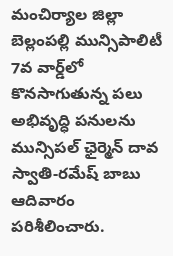మంచిర్యాల జిల్లా బెల్లంపల్లి మున్సిపాలిటీ 7వ వార్డ్‌లో కొనసాగుతున్న పలు అభివృద్ధి పనులను మున్సిపల్ ఛైర్మెన్ దావ స్వాతి-రమేష్ బాబు ఆదివారం పరిశీలించారు.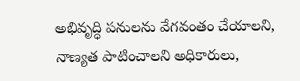అభివృద్ధి పనులను వేగవంతం చేయాలని, నాణ్యత పాటించాలని అధికారులు,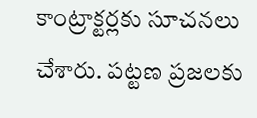కాంట్రాక్టర్లకు సూచనలు చేశారు. పట్టణ ప్రజలకు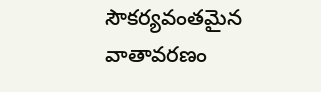సౌకర్యవంతమైన వాతావరణం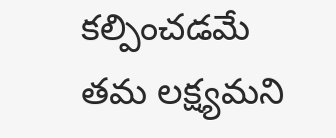కల్పించడమే తమ లక్ష్యమని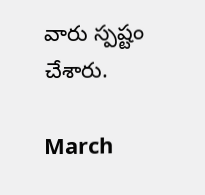వారు స్పష్టం చేశారు.

March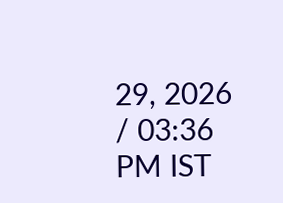29, 2026 / 03:36 PM IST